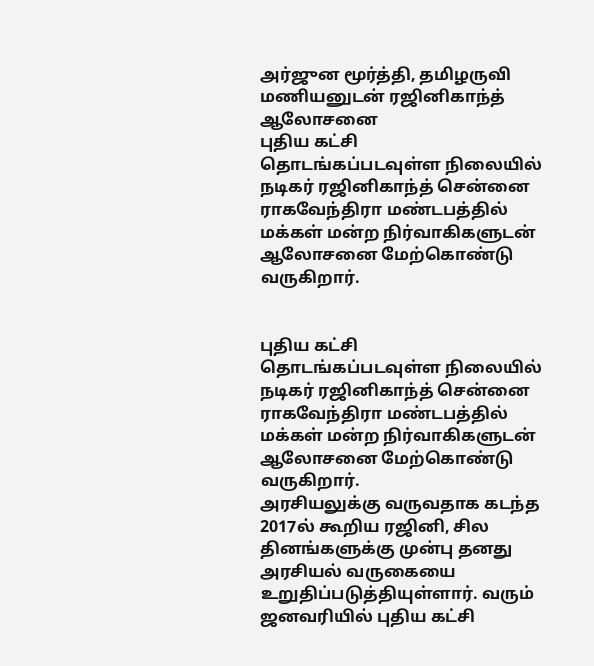அர்ஜுன மூர்த்தி, தமிழருவி மணியனுடன் ரஜினிகாந்த் ஆலோசனை
புதிய கட்சி தொடங்கப்படவுள்ள நிலையில் நடிகர் ரஜினிகாந்த் சென்னை ராகவேந்திரா மண்டபத்தில் மக்கள் மன்ற நிர்வாகிகளுடன் ஆலோசனை மேற்கொண்டு வருகிறார்.


புதிய கட்சி தொடங்கப்படவுள்ள நிலையில் நடிகர் ரஜினிகாந்த் சென்னை ராகவேந்திரா மண்டபத்தில் மக்கள் மன்ற நிர்வாகிகளுடன் ஆலோசனை மேற்கொண்டு வருகிறார்.
அரசியலுக்கு வருவதாக கடந்த 2017ல் கூறிய ரஜினி, சில தினங்களுக்கு முன்பு தனது அரசியல் வருகையை உறுதிப்படுத்தியுள்ளார். வரும் ஜனவரியில் புதிய கட்சி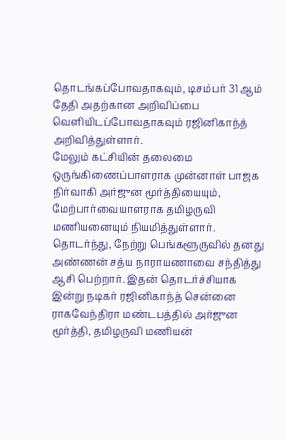தொடங்கப்போவதாகவும், டிசம்பர் 31 ஆம் தேதி அதற்கான அறிவிப்பை வெளியிடப்போவதாகவும் ரஜினிகாந்த் அறிவித்துள்ளார்.
மேலும் கட்சியின் தலைமை ஒருங்கிணைப்பாளராக முன்னாள் பாஜக நிர்வாகி அர்ஜுன மூர்த்தியையும், மேற்பார்வையாளராக தமிழருவி மணியனையும் நியமித்துள்ளார்.
தொடர்ந்து, நேற்று பெங்களூருவில் தனது அண்ணன் சத்ய நாராயணாவை சந்தித்து ஆசி பெற்றார். இதன் தொடர்ச்சியாக இன்று நடிகர் ரஜினிகாந்த் சென்னை ராகவேந்திரா மண்டபத்தில் அர்ஜுன மூர்த்தி, தமிழருவி மணியன்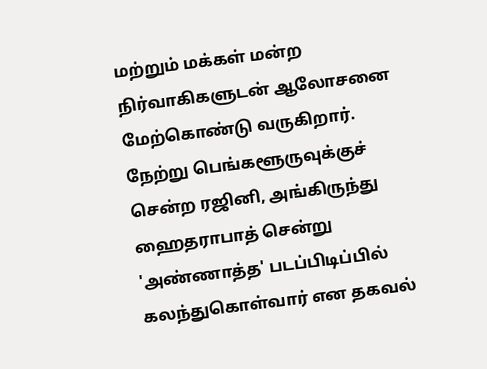மற்றும் மக்கள் மன்ற நிர்வாகிகளுடன் ஆலோசனை மேற்கொண்டு வருகிறார்.
நேற்று பெங்களூருவுக்குச் சென்ற ரஜினி, அங்கிருந்து ஹைதராபாத் சென்று 'அண்ணாத்த' படப்பிடிப்பில் கலந்துகொள்வார் என தகவல்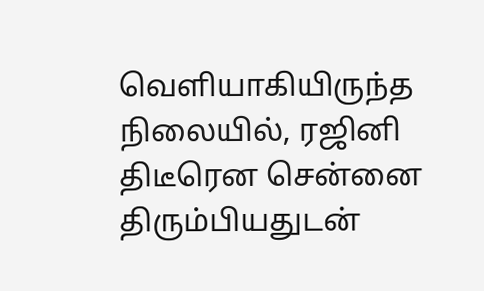வெளியாகியிருந்த நிலையில், ரஜினி திடீரென சென்னை திரும்பியதுடன்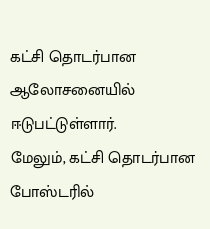கட்சி தொடர்பான ஆலோசனையில் ஈடுபட்டுள்ளார்.
மேலும், கட்சி தொடர்பான போஸ்டரில்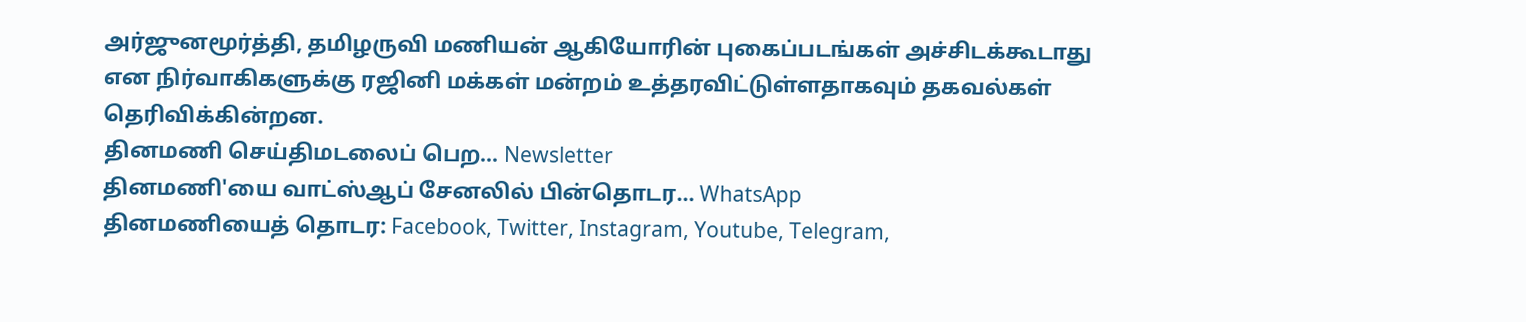அர்ஜுனமூர்த்தி, தமிழருவி மணியன் ஆகியோரின் புகைப்படங்கள் அச்சிடக்கூடாது என நிர்வாகிகளுக்கு ரஜினி மக்கள் மன்றம் உத்தரவிட்டுள்ளதாகவும் தகவல்கள் தெரிவிக்கின்றன.
தினமணி செய்திமடலைப் பெற... Newsletter
தினமணி'யை வாட்ஸ்ஆப் சேனலில் பின்தொடர... WhatsApp
தினமணியைத் தொடர: Facebook, Twitter, Instagram, Youtube, Telegram,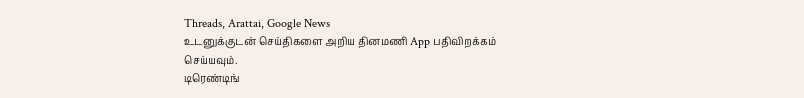Threads, Arattai, Google News
உடனுக்குடன் செய்திகளை அறிய தினமணி App பதிவிறக்கம் செய்யவும்.
டிரெண்டிங்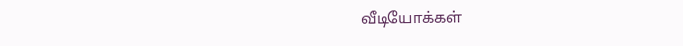வீடியோக்கள்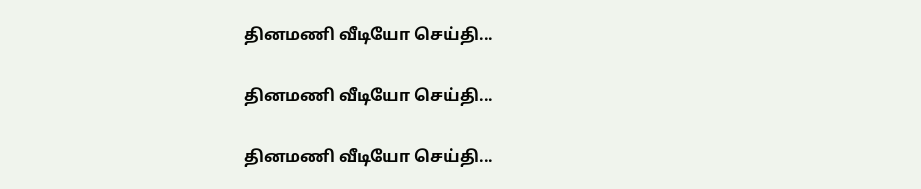தினமணி வீடியோ செய்தி...

தினமணி வீடியோ செய்தி...

தினமணி வீடியோ செய்தி...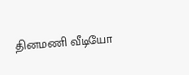தினமணி வீடியோ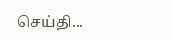செய்தி...